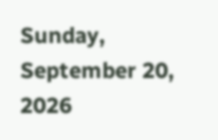Sunday, September 20, 2026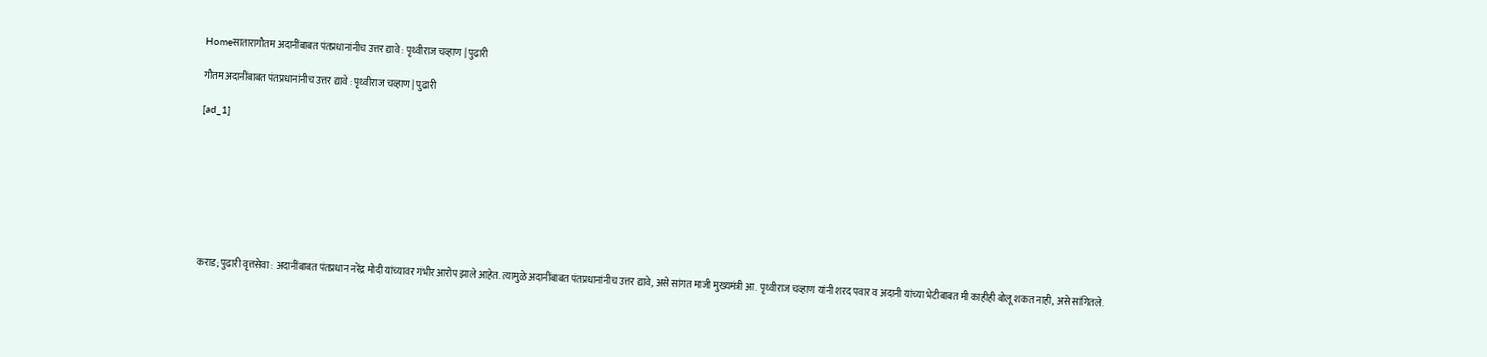Homeसातारागौतम अदानींबाबत पंतप्रधानांनीच उत्तर द्यावे : पृथ्वीराज चव्हाण | पुढारी

गौतम अदानींबाबत पंतप्रधानांनीच उत्तर द्यावे : पृथ्वीराज चव्हाण | पुढारी

[ad_1]








कराड; पुढारी वृत्तसेवा : अदानींबाबत पंतप्रधान नरेंद्र मोदी यांच्यावर गंभीर आरोप झाले आहेत. त्यामुळे अदानींबाबत पंतप्रधानांनीच उत्तर द्यावे, असे सांगत माजी मुख्यमंत्री आ. पृथ्वीराज चव्हाण यांनी शरद पवार व अदानी यांच्या भेटीबाबत मी काहीही बोलू शकत नाही, असे सांगितले.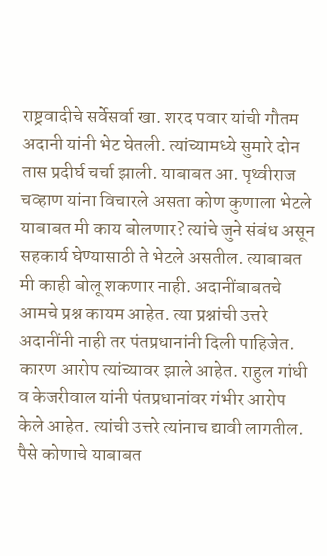राष्ट्रवादीचे सर्वेसर्वा खा. शरद पवार यांची गौतम अदानी यांनी भेट घेतली. त्यांच्यामध्ये सुमारे दोन तास प्रदीर्घ चर्चा झाली. याबाबत आ. पृथ्वीराज चव्हाण यांना विचारले असता कोण कुणाला भेटले याबाबत मी काय बोलणार? त्यांचे जुने संबंध असून सहकार्य घेण्यासाठी ते भेटले असतील. त्याबाबत मी काही बोलू शकणार नाही. अदानींबाबतचे आमचे प्रश्न कायम आहेत. त्या प्रश्नांची उत्तरे अदानींनी नाही तर पंतप्रधानांनी दिली पाहिजेत. कारण आरोप त्यांच्यावर झाले आहेत. राहुल गांधी व केजरीवाल यांनी पंतप्रधानांवर गंभीर आरोप केले आहेत. त्यांची उत्तरे त्यांनाच द्यावी लागतील. पैसे कोणाचे याबाबत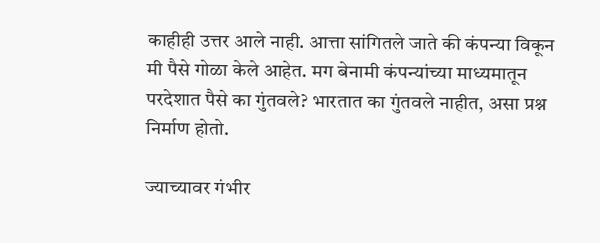काहीही उत्तर आले नाही. आत्ता सांगितले जाते की कंपन्या विकून मी पैसे गोळा केले आहेत. मग बेनामी कंपन्यांच्या माध्यमातून परदेशात पैसे का गुंतवले? भारतात का गुंतवले नाहीत, असा प्रश्न निर्माण होतो.

ज्याच्यावर गंभीर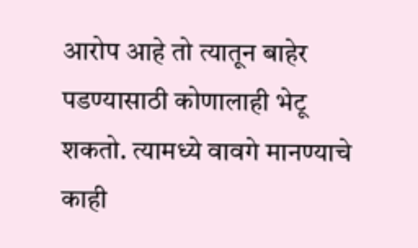आरोप आहे तो त्यातून बाहेर पडण्यासाठी कोणालाही भेटू शकतो. त्यामध्ये वावगे मानण्याचे काही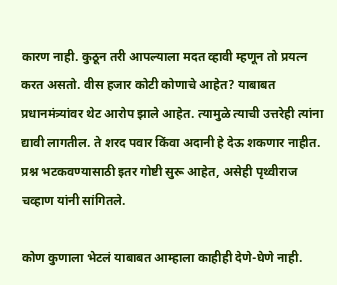कारण नाही. कुठून तरी आपल्याला मदत व्हावी म्हणून तो प्रयत्न करत असतो. वीस हजार कोटी कोणाचे आहेत? याबाबत प्रधानमंत्र्यांवर थेट आरोप झाले आहेत. त्यामुळे त्याची उत्तरेही त्यांना द्यावी लागतील. ते शरद पवार किंवा अदानी हे देऊ शकणार नाहीत. प्रश्न भटकवण्यासाठी इतर गोष्टी सुरू आहेत, असेही पृथ्वीराज चव्हाण यांनी सांगितले.

कोण कुणाला भेटलं याबाबत आम्हाला काहीही देणे-घेणे नाही.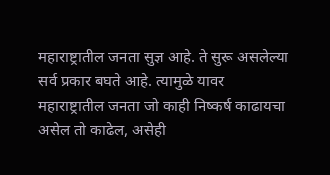महाराष्ट्रातील जनता सुज्ञ आहे. ते सुरू असलेल्या सर्व प्रकार बघते आहे. त्यामुळे यावर महाराष्ट्रातील जनता जो काही निष्कर्ष काढायचा असेल तो काढेल, असेही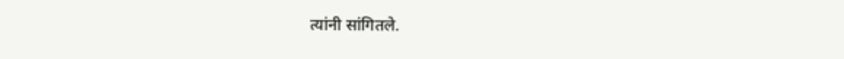त्यांनी सांगितले.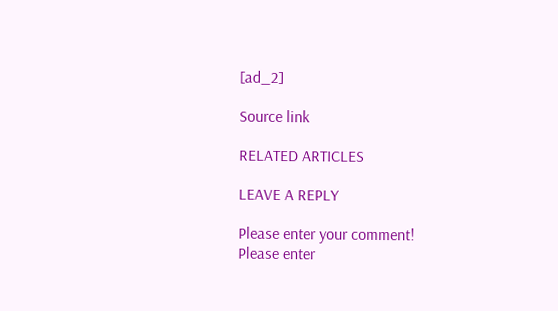[ad_2]

Source link

RELATED ARTICLES

LEAVE A REPLY

Please enter your comment!
Please enter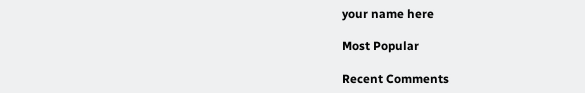your name here

Most Popular

Recent Comments